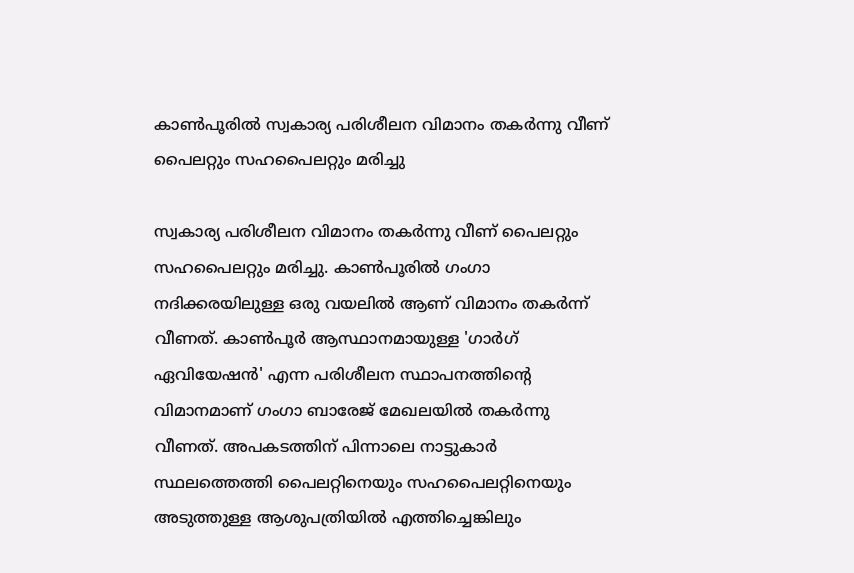കാണ്‍പൂരില്‍ സ്വകാര്യ പരിശീലന വിമാനം തകര്‍ന്നു വീണ് പൈലറ്റും സഹപൈലറ്റും മരിച്ചു

സ്വകാര്യ പരിശീലന വിമാനം തകര്‍ന്നു വീണ് പൈലറ്റും സഹപൈലറ്റും മരിച്ചു. കാണ്‍പൂരില്‍ ഗംഗാ നദിക്കരയിലുള്ള ഒരു വയലില്‍ ആണ് വിമാനം തകര്‍ന്ന് വീണത്. കാണ്‍പൂര്‍ ആസ്ഥാനമായുള്ള 'ഗാര്‍ഗ് ഏവിയേഷന്‍' എന്ന പരിശീലന സ്ഥാപനത്തിന്റെ വിമാനമാണ് ഗംഗാ ബാരേജ് മേഖലയില്‍ തകര്‍ന്നു വീണത്. അപകടത്തിന് പിന്നാലെ നാട്ടുകാര്‍ സ്ഥലത്തെത്തി പൈലറ്റിനെയും സഹപൈലറ്റിനെയും അടുത്തുള്ള ആശുപത്രിയില്‍ എത്തിച്ചെങ്കിലും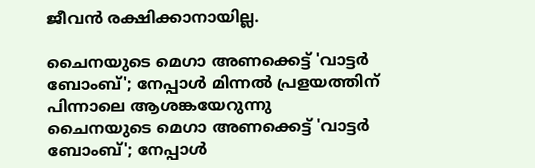ജീവന്‍ രക്ഷിക്കാനായില്ല.

ചൈനയുടെ മെഗാ അണക്കെട്ട് 'വാട്ടര്‍ ബോംബ്'; നേപ്പാള്‍ മിന്നല്‍ പ്രളയത്തിന് പിന്നാലെ ആശങ്കയേറുന്നു
ചൈനയുടെ മെഗാ അണക്കെട്ട് 'വാട്ടര്‍ ബോംബ്'; നേപ്പാള്‍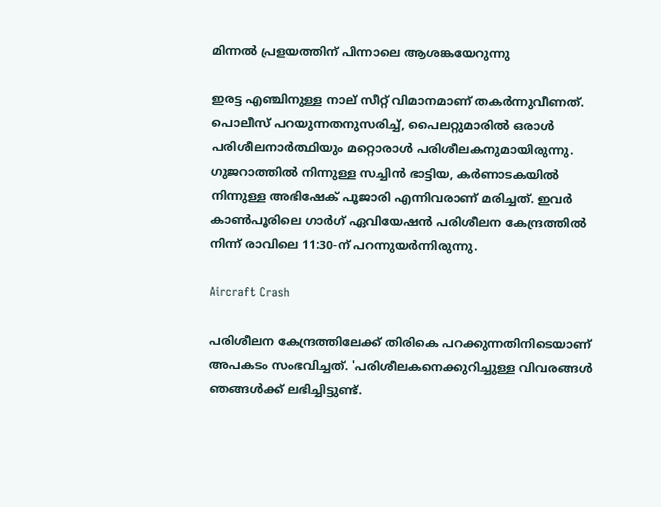മിന്നല്‍ പ്രളയത്തിന് പിന്നാലെ ആശങ്കയേറുന്നു

ഇരട്ട എഞ്ചിനുള്ള നാല് സീറ്റ് വിമാനമാണ് തകര്‍ന്നുവീണത്. പൊലീസ് പറയുന്നതനുസരിച്ച്, പൈലറ്റുമാരില്‍ ഒരാള്‍ പരിശീലനാര്‍ത്ഥിയും മറ്റൊരാള്‍ പരിശീലകനുമായിരുന്നു. ഗുജറാത്തില്‍ നിന്നുള്ള സച്ചിന്‍ ഭാട്ടിയ, കര്‍ണാടകയില്‍ നിന്നുള്ള അഭിഷേക് പൂജാരി എന്നിവരാണ് മരിച്ചത്. ഇവര്‍ കാണ്‍പൂരിലെ ഗാര്‍ഗ് ഏവിയേഷന്‍ പരിശീലന കേന്ദ്രത്തില്‍ നിന്ന് രാവിലെ 11:30-ന് പറന്നുയര്‍ന്നിരുന്നു.

Aircraft Crash

പരിശീലന കേന്ദ്രത്തിലേക്ക് തിരികെ പറക്കുന്നതിനിടെയാണ് അപകടം സംഭവിച്ചത്. 'പരിശീലകനെക്കുറിച്ചുള്ള വിവരങ്ങള്‍ ഞങ്ങള്‍ക്ക് ലഭിച്ചിട്ടുണ്ട്.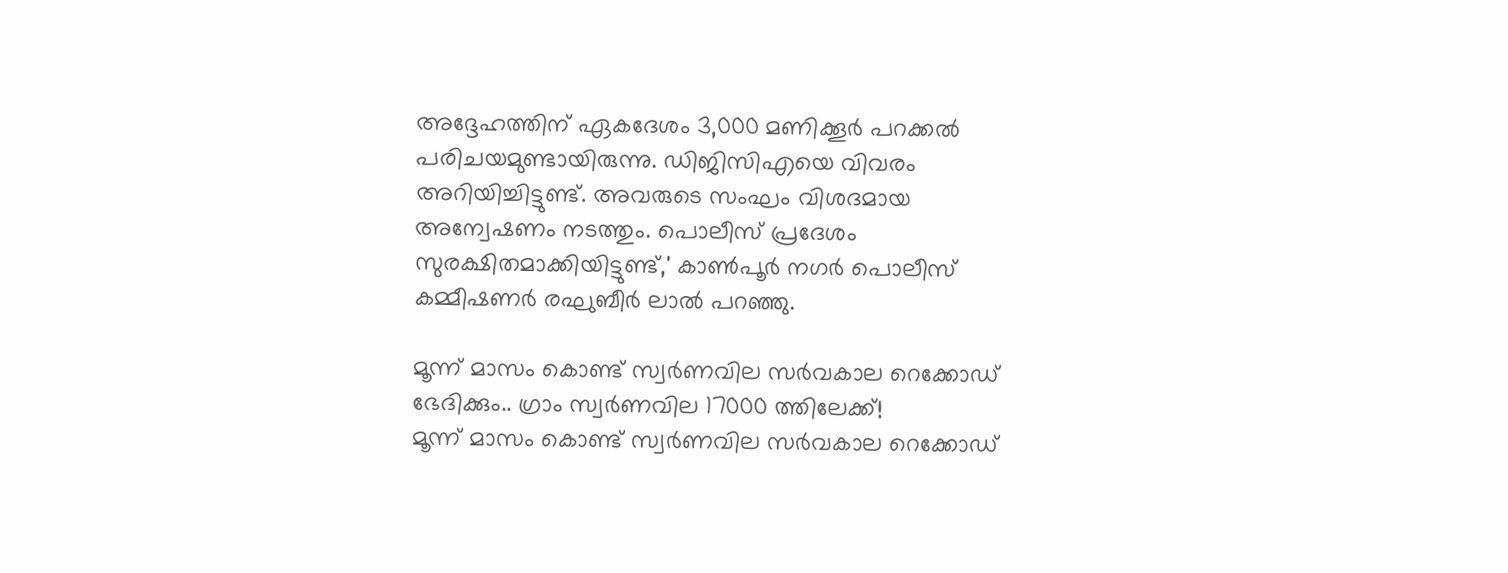അദ്ദേഹത്തിന് ഏകദേശം 3,000 മണിക്കൂര്‍ പറക്കല്‍ പരിചയമുണ്ടായിരുന്നു. ഡിജിസിഎയെ വിവരം അറിയിച്ചിട്ടുണ്ട്. അവരുടെ സംഘം വിശദമായ അന്വേഷണം നടത്തും. പൊലീസ് പ്രദേശം സുരക്ഷിതമാക്കിയിട്ടുണ്ട്,' കാണ്‍പൂര്‍ നഗര്‍ പൊലീസ് കമ്മീഷണര്‍ രഘുബീര്‍ ലാല്‍ പറഞ്ഞു.

മൂന്ന് മാസം കൊണ്ട് സ്വര്‍ണവില സര്‍വകാല റെക്കോഡ് ഭേദിക്കും.. ഗ്രാം സ്വര്‍ണവില 17000 ത്തിലേക്ക്!
മൂന്ന് മാസം കൊണ്ട് സ്വര്‍ണവില സര്‍വകാല റെക്കോഡ്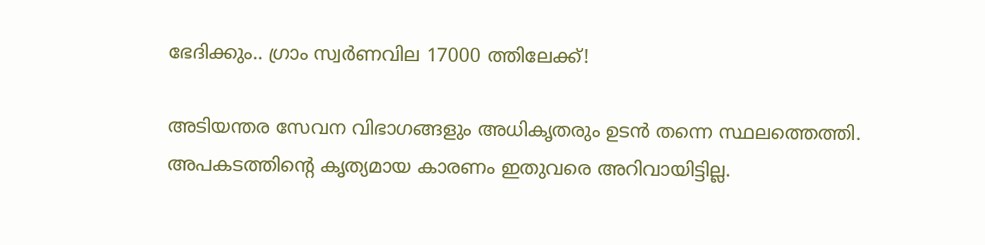ഭേദിക്കും.. ഗ്രാം സ്വര്‍ണവില 17000 ത്തിലേക്ക്!

അടിയന്തര സേവന വിഭാഗങ്ങളും അധികൃതരും ഉടന്‍ തന്നെ സ്ഥലത്തെത്തി. അപകടത്തിന്റെ കൃത്യമായ കാരണം ഇതുവരെ അറിവായിട്ടില്ല.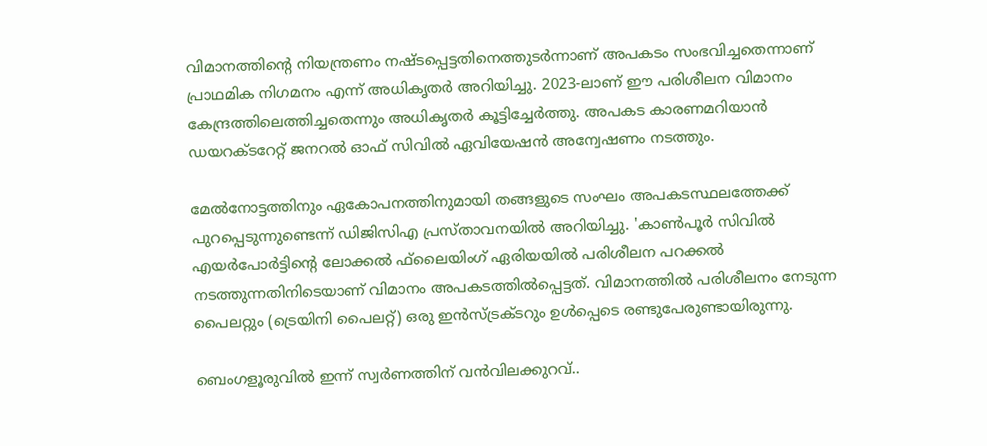വിമാനത്തിന്റെ നിയന്ത്രണം നഷ്ടപ്പെട്ടതിനെത്തുടര്‍ന്നാണ് അപകടം സംഭവിച്ചതെന്നാണ് പ്രാഥമിക നിഗമനം എന്ന് അധികൃതര്‍ അറിയിച്ചു. 2023-ലാണ് ഈ പരിശീലന വിമാനം കേന്ദ്രത്തിലെത്തിച്ചതെന്നും അധികൃതര്‍ കൂട്ടിച്ചേര്‍ത്തു. അപകട കാരണമറിയാന്‍ ഡയറക്ടറേറ്റ് ജനറല്‍ ഓഫ് സിവില്‍ ഏവിയേഷന്‍ അന്വേഷണം നടത്തും.

മേല്‍നോട്ടത്തിനും ഏകോപനത്തിനുമായി തങ്ങളുടെ സംഘം അപകടസ്ഥലത്തേക്ക് പുറപ്പെടുന്നുണ്ടെന്ന് ഡിജിസിഎ പ്രസ്താവനയില്‍ അറിയിച്ചു. 'കാണ്‍പൂര്‍ സിവില്‍ എയര്‍പോര്‍ട്ടിന്റെ ലോക്കല്‍ ഫ്‌ലൈയിംഗ് ഏരിയയില്‍ പരിശീലന പറക്കല്‍ നടത്തുന്നതിനിടെയാണ് വിമാനം അപകടത്തില്‍പ്പെട്ടത്. വിമാനത്തില്‍ പരിശീലനം നേടുന്ന പൈലറ്റും (ട്രെയിനി പൈലറ്റ്) ഒരു ഇന്‍സ്ട്രക്ടറും ഉള്‍പ്പെടെ രണ്ടുപേരുണ്ടായിരുന്നു.

ബെംഗളൂരുവില്‍ ഇന്ന് സ്വര്‍ണത്തിന് വന്‍വിലക്കുറവ്..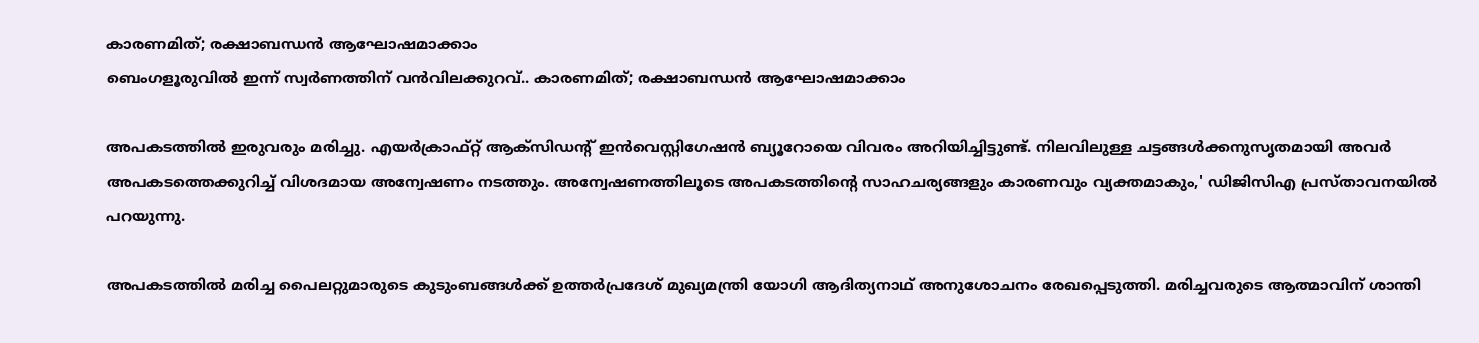കാരണമിത്; രക്ഷാബന്ധന്‍ ആഘോഷമാക്കാം
ബെംഗളൂരുവില്‍ ഇന്ന് സ്വര്‍ണത്തിന് വന്‍വിലക്കുറവ്.. കാരണമിത്; രക്ഷാബന്ധന്‍ ആഘോഷമാക്കാം

അപകടത്തില്‍ ഇരുവരും മരിച്ചു. എയര്‍ക്രാഫ്റ്റ് ആക്‌സിഡന്റ് ഇന്‍വെസ്റ്റിഗേഷന്‍ ബ്യൂറോയെ വിവരം അറിയിച്ചിട്ടുണ്ട്. നിലവിലുള്ള ചട്ടങ്ങള്‍ക്കനുസൃതമായി അവര്‍ അപകടത്തെക്കുറിച്ച് വിശദമായ അന്വേഷണം നടത്തും. അന്വേഷണത്തിലൂടെ അപകടത്തിന്റെ സാഹചര്യങ്ങളും കാരണവും വ്യക്തമാകും,' ഡിജിസിഎ പ്രസ്താവനയില്‍ പറയുന്നു.

അപകടത്തില്‍ മരിച്ച പൈലറ്റുമാരുടെ കുടുംബങ്ങള്‍ക്ക് ഉത്തര്‍പ്രദേശ് മുഖ്യമന്ത്രി യോഗി ആദിത്യനാഥ് അനുശോചനം രേഖപ്പെടുത്തി. മരിച്ചവരുടെ ആത്മാവിന് ശാന്തി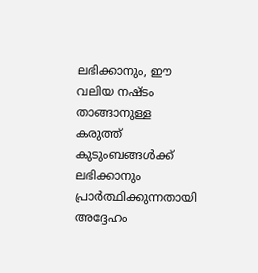ലഭിക്കാനും, ഈ വലിയ നഷ്ടം താങ്ങാനുള്ള കരുത്ത് കുടുംബങ്ങള്‍ക്ക് ലഭിക്കാനും പ്രാര്‍ത്ഥിക്കുന്നതായി അദ്ദേഹം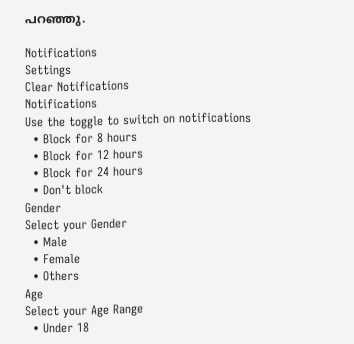പറഞ്ഞു.

Notifications
Settings
Clear Notifications
Notifications
Use the toggle to switch on notifications
  • Block for 8 hours
  • Block for 12 hours
  • Block for 24 hours
  • Don't block
Gender
Select your Gender
  • Male
  • Female
  • Others
Age
Select your Age Range
  • Under 18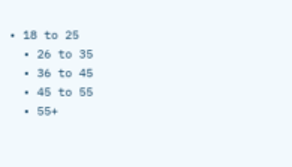• 18 to 25
  • 26 to 35
  • 36 to 45
  • 45 to 55
  • 55+